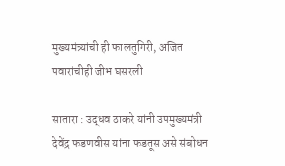मुख्यमंत्र्यांची ही फालतुगिरी, अजित पवारांचीही जीभ घसरली

सातारा : उद्धव ठाकरे यांनी उपमुख्यमंत्री देवेंद्र फडणवीस यांना फडतूस असे संबोधन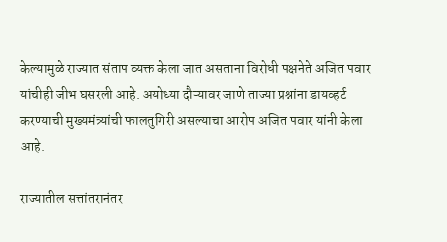केल्यामुळे राज्यात संताप व्यक्त केला जात असताना विरोधी पक्षनेते अजित पवार यांचीही जीभ घसरली आहे. अयोध्या दौऱ्यावर जाणे ताज्या प्रश्नांना डायव्हर्ट करण्याची मुख्यमंत्र्यांची फालतुगिरी असल्याचा आरोप अजित पवार यांनी केला आहे.

राज्यातील सत्तांतरानंतर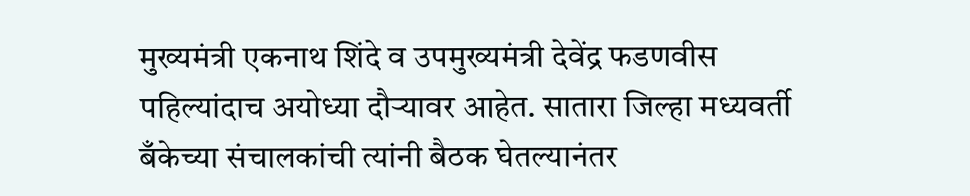मुख्यमंत्री एकनाथ शिंदे व उपमुख्यमंत्री देवेंद्र फडणवीस पहिल्यांदाच अयोध्या दौऱ्यावर आहेत. सातारा जिल्हा मध्यवर्ती बँकेच्या संचालकांची त्यांनी बैठक घेतल्यानंतर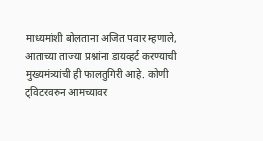माध्यमांशी बोलताना अजित पवार म्हणाले, आताच्या ताज्या प्रश्नांना डायव्हर्ट करण्याची मुख्यमंत्र्यांची ही फालतुगिरी आहे. कोणी ट्विटरवरुन आमच्यावर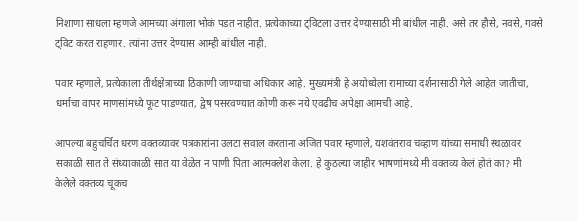निशाणा साधला म्हणजे आमच्या अंगाला भोकं पडत नाहीत. प्रत्येकाच्या ट्विटला उत्तर देण्यासाठी मी बांधील नाही. असे तर हौसे, नवसे, गवसे ट्विट करत राहणार. त्यांना उत्तर देण्यास आम्ही बांधील नाही.

पवार म्हणाले, प्रत्येकाला तीर्थक्षेत्राच्या ठिकाणी जाण्याचा अधिकार आहे. मुख्यमंत्री हे अयोध्येला रामाच्या दर्शनासाठी गेले आहेत जातीचा, धर्माचा वापर माणसांमध्ये फूट पाडण्यात, द्वेष पसरवण्यात कोणी करू नये एवढीच अपेक्षा आमची आहे.

आपल्या बहुचर्चित धरण वक्तव्यावर पत्रकारांना उलटा सवाल करताना अजित पवार म्हणाले, यशवंतराव चव्हाण यांच्या समाधी स्थळावर सकाळी सात ते संध्याकाळी सात या वेळेत न पाणी पिता आत्मक्लेश केला. हे कुठल्या जाहीर भाषणांमध्ये मी वक्तव्य केलं होतं का? मी केलेले वक्तव्य चूकच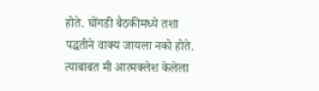होते. घोंगडी बैठकीमध्ये तशा पद्धतीने वाक्य जायला नको होते. त्याबाबत मी आत्मक्लेश केलेला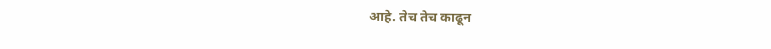आहे. तेच तेच काढून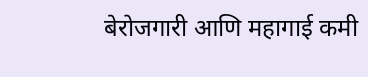बेरोजगारी आणि महागाई कमी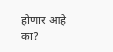होणार आहे का?